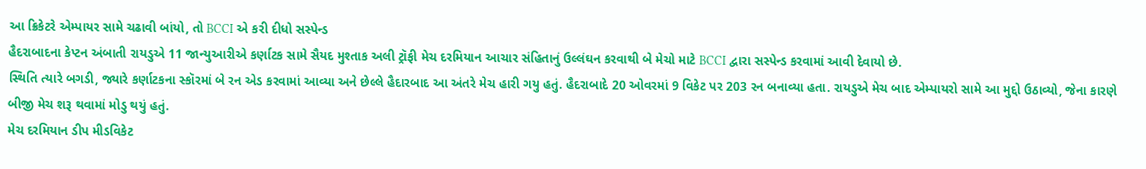આ ક્રિકેટરે એમ્પાયર સામે ચઢાવી બાંયો, તો BCCI એ કરી દીધો સસ્પેન્ડ
હૈદરાબાદના કેપ્ટન અંબાતી રાયડુએ 11 જાન્યુઆરીએ કર્ણાટક સામે સૈયદ મુશ્તાક અલી ટ્રૉફી મેચ દરમિયાન આચાર સંહિતાનું ઉલ્લંઘન કરવાથી બે મેચો માટે BCCI દ્વારા સસ્પેન્ડ કરવામાં આવી દેવાયો છે.
સ્થિતિ ત્યારે બગડી, જ્યારે કર્ણાટકના સ્કૉરમાં બે રન એડ કરવામાં આવ્યા અને છેલ્લે હૈદારબાદ આ અંતરે મેચ હારી ગયુ હતું. હૈદરાબાદે 20 ઓવરમાં 9 વિકેટ પર 203 રન બનાવ્યા હતા. રાયડુએ મેચ બાદ એમ્પાયરો સામે આ મુદ્દો ઉઠાવ્યો, જેના કારણે બીજી મેચ શરૂ થવામાં મોડુ થયું હતું.
મેચ દરમિયાન ડીપ મીડવિકેટ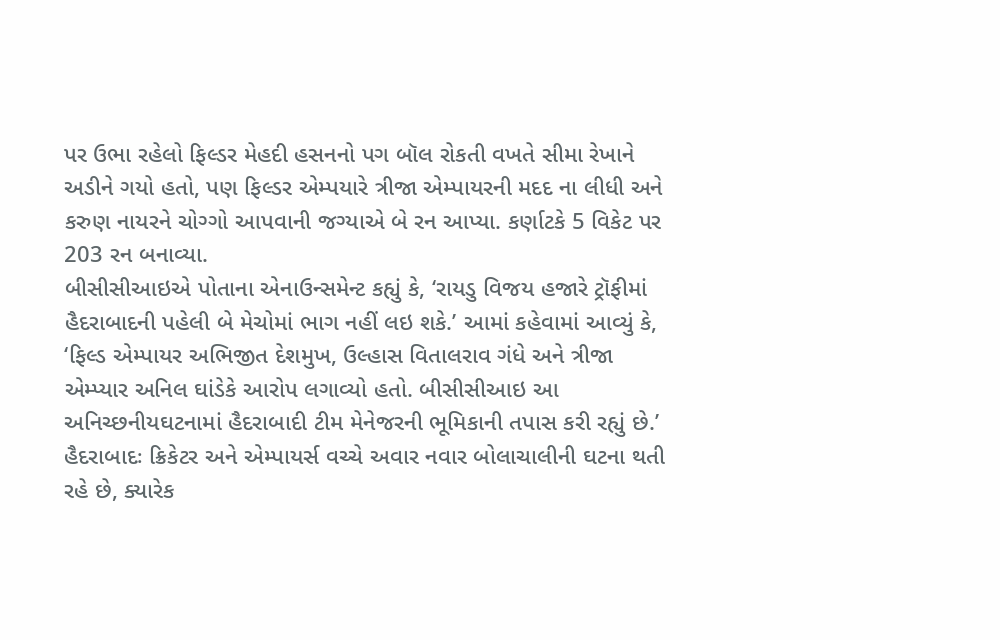પર ઉભા રહેલો ફિલ્ડર મેહદી હસનનો પગ બૉલ રોકતી વખતે સીમા રેખાને અડીને ગયો હતો, પણ ફિલ્ડર એમ્પયારે ત્રીજા એમ્પાયરની મદદ ના લીધી અને કરુણ નાયરને ચોગ્ગો આપવાની જગ્યાએ બે રન આપ્યા. કર્ણાટકે 5 વિકેટ પર 203 રન બનાવ્યા.
બીસીસીઆઇએ પોતાના એનાઉન્સમેન્ટ કહ્યું કે, ‘રાયડુ વિજય હજારે ટ્રૉફીમાં હૈદરાબાદની પહેલી બે મેચોમાં ભાગ નહીં લઇ શકે.’ આમાં કહેવામાં આવ્યું કે, ‘ફિલ્ડ એમ્પાયર અભિજીત દેશમુખ, ઉલ્હાસ વિતાલરાવ ગંધે અને ત્રીજા એમ્પ્યાર અનિલ ઘાંડેકે આરોપ લગાવ્યો હતો. બીસીસીઆઇ આ અનિચ્છનીયઘટનામાં હૈદરાબાદી ટીમ મેનેજરની ભૂમિકાની તપાસ કરી રહ્યું છે.’
હૈદરાબાદઃ ક્રિકેટર અને એમ્પાયર્સ વચ્ચે અવાર નવાર બોલાચાલીની ઘટના થતી રહે છે, ક્યારેક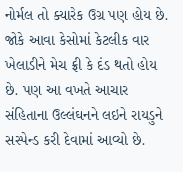નોર્મલ તો ક્યારેક ઉગ્ર પણ હોય છે. જોકે આવા કેસોમાં કેટલીક વાર ખેલાડીને મેચ ફ્રી કે દંડ થતો હોય છે. પણ આ વખતે આચાર સંહિતાના ઉલ્લંઘનને લઇને રાયડુને સસ્પેન્ડ કરી દેવામાં આવ્યો છે.